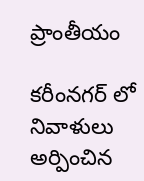ప్రాంతీయం

కరీంనగర్ లో నివాళులు అర్పించిన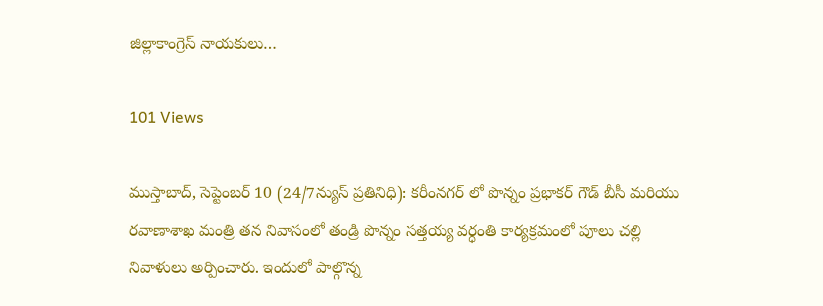జిల్లాకాంగ్రెస్ నాయకులు…

101 Views

ముస్తాబాద్, సెప్టెంబర్ 10 (24/7న్యుస్ ప్రతినిధి): కరీంనగర్ లో పొన్నం ప్రభాకర్ గౌడ్ బీసీ మరియు రవాణాశాఖ మంత్రి తన నివాసంలో తండ్రి పొన్నం సత్తయ్య వర్ధంతి కార్యక్రమంలో పూలు చల్లి  నివాళులు అర్పించారు. ఇందులో పాల్గొన్న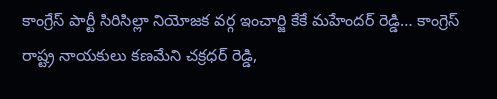కాంగ్రేస్ పార్టీ సిరిసిల్లా నియోజక వర్గ ఇంచార్జి కేకే మహేందర్ రెడ్డి… కాంగ్రెస్ రాష్ట్ర నాయకులు కణమేని చక్రధర్ రెడ్డి,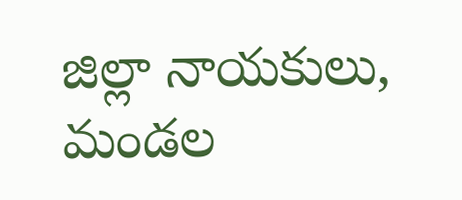జిల్లా నాయకులు, మండల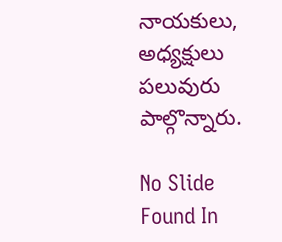నాయకులు, అధ్యక్షులు పలువురు పాల్గొన్నారు.

No Slide Found In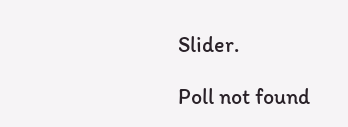Slider.

Poll not found